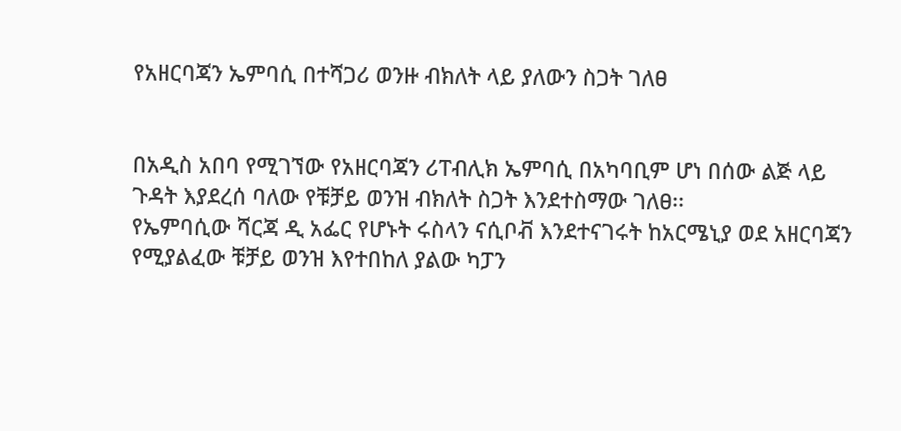የአዘርባጃን ኤምባሲ በተሻጋሪ ወንዙ ብክለት ላይ ያለውን ስጋት ገለፀ


በአዲስ አበባ የሚገኘው የአዘርባጃን ሪፐብሊክ ኤምባሲ በአካባቢም ሆነ በሰው ልጅ ላይ ጉዳት እያደረሰ ባለው የቹቻይ ወንዝ ብክለት ስጋት እንደተስማው ገለፀ፡፡
የኤምባሲው ሻርጃ ዲ አፌር የሆኑት ሩስላን ናሲቦቭ እንደተናገሩት ከአርሜኒያ ወደ አዘርባጃን የሚያልፈው ቹቻይ ወንዝ እየተበከለ ያልው ካፓን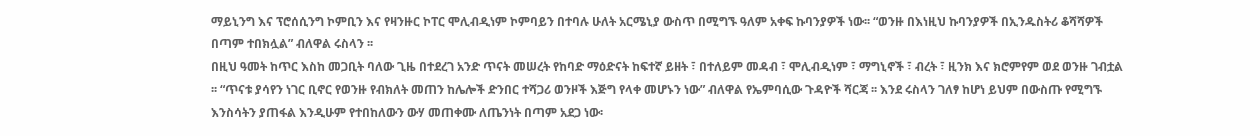ማይኒንግ እና ፕሮሰሲንግ ኮምቢን እና የዛንዙር ኮፐር ሞሊብዲነም ኮምባይን በተባሉ ሁለት አርሜኒያ ውስጥ በሚግኙ ዓለም አቀፍ ኩባንያዎች ነው፡፡ “ወንዙ በእነዚህ ኩባንያዎች በኢንዱስትሪ ቆሻሻዎች በጣም ተበክሏል” ብለዋል ሩስላን ፡፡
በዚህ ዓመት ከጥር እስከ መጋቢት ባለው ጊዜ በተደረገ አንድ ጥናት መሠረት የከባድ ማዕድናት ከፍተኛ ይዘት ፣ በተለይም መዳብ ፣ ሞሊብዲነም ፣ ማግኒኖች ፣ ብረት ፣ ዚንክ እና ክሮምየም ወደ ወንዙ ገብቷል ፡፡ “ጥናቱ ያሳየን ነገር ቢኖር የወንዙ የብክለት መጠን ከሌሎች ድንበር ተሻጋሪ ወንዞች እጅግ የላቀ መሆኑን ነው” ብለዋል የኤምባሲው ጉዳዮች ሻርጃ ፡፡ እንደ ሩስላን ገለፃ ከሆነ ይህም በውስጡ የሚግኙ እንስሳትን ያጠፋል እንዲሁም የተበከለውን ውሃ መጠቀሙ ለጤንነት በጣም አደጋ ነው፡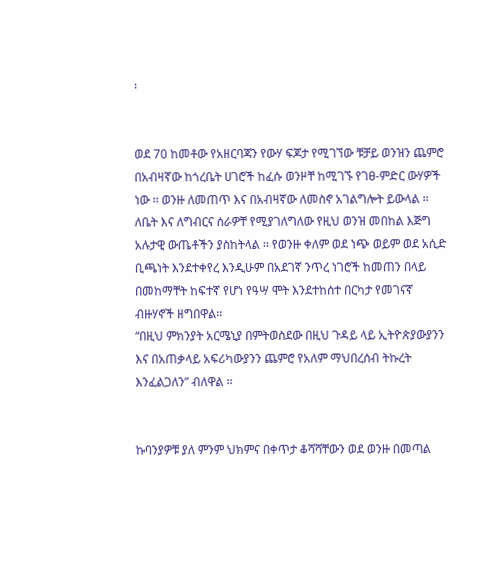፡


ወደ 70 ከመቶው የአዘርባጃን የውሃ ፍጆታ የሚገኘው ቹቻይ ወንዝን ጨምሮ በአብዛኛው ከጎረቤት ሀገሮች ከፈሱ ወንዞቸ ከሚገኙ የገፀ-ምድር ውሃዎች ነው ፡፡ ወንዙ ለመጠጥ እና በአብዛኛው ለመስኖ አገልግሎት ይውላል ፡፡ ለቤት እና ለግብርና ሰራዎቸ የሚያገለግለው የዚህ ወንዝ መበከል እጅግ አሉታዊ ውጤቶችን ያስከትላል ፡፡ የወንዙ ቀለም ወደ ነጭ ወይም ወደ አሲድ ቢጫነት እንደተቀየረ እንዲሁም በአደገኛ ንጥረ ነገሮች ከመጠን በላይ በመከማቸት ከፍተኛ የሆነ የዓሣ ሞት እንደተከሰተ በርካታ የመገናኛ ብዙሃኖች ዘግበዋል፡፡
“በዚህ ምክንያት አርሜኒያ በምትወስደው በዚህ ጉዳይ ላይ ኢትዮጵያውያንን እና በአጠቃላይ አፍሪካውያንን ጨምሮ የአለም ማህበረሰብ ትኩረት እንፈልጋለን” ብለዋል ፡፡


ኩባንያዎቹ ያለ ምንም ህክምና በቀጥታ ቆሻሻቸውን ወደ ወንዙ በመጣል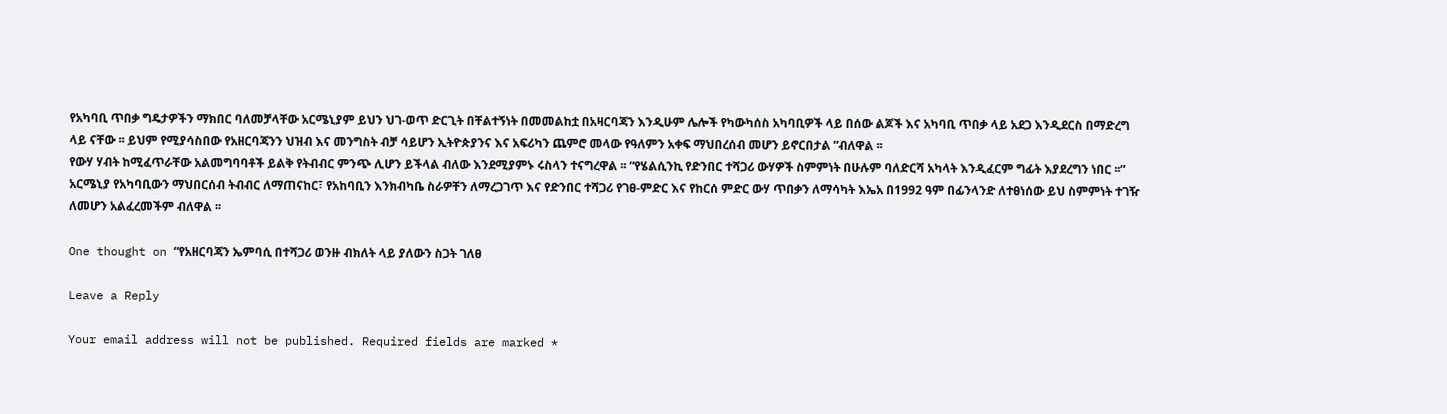የአካባቢ ጥበቃ ግዴታዎችን ማክበር ባለመቻላቸው አርሜኒያም ይህን ህገ-ወጥ ድርጊት በቸልተኝነት በመመልከቷ በአዛርባጃን እንዲሁም ሌሎች የካውካሰስ አካባቢዎች ላይ በሰው ልጆች እና አካባቢ ጥበቃ ላይ አደጋ እንዲደርስ በማድረግ ላይ ናቸው ፡፡ ይህም የሚያሳስበው የአዘርባጃንን ህዝብ እና መንግስት ብቻ ሳይሆን ኢትዮጵያንና እና አፍሪካን ጨምሮ መላው የዓለምን አቀፍ ማህበረሰብ መሆን ይኖርበታል ”ብለዋል ፡፡
የውሃ ሃብት ከሚፈጥራቸው አልመግባባቶች ይልቅ የትብብር ምንጭ ሊሆን ይችላል ብለው እንደሚያምኑ ሩስላን ተናግረዋል ፡፡ “የሄልሲንኪ የድንበር ተሻጋሪ ውሃዎች ስምምነት በሁሉም ባለድርሻ አካላት እንዲፈርም ግፊት እያደረግን ነበር ፡፡”
አርሜኒያ የአካባቢውን ማህበርሰብ ትብብር ለማጠናከር፣ የአከባቢን እንክብካቤ ስራዎቸን ለማረጋገጥ እና የድንበር ተሻጋሪ የገፀ-ምድር እና የከርሰ ምድር ውሃ ጥበቃን ለማሳካት እኤአ በ1992 ዓም በፊንላንድ ለተፀነሰው ይህ ስምምነት ተገዥ ለመሆን አልፈረመችም ብለዋል ፡፡

One thought on “የአዘርባጃን ኤምባሲ በተሻጋሪ ወንዙ ብክለት ላይ ያለውን ስጋት ገለፀ

Leave a Reply

Your email address will not be published. Required fields are marked *